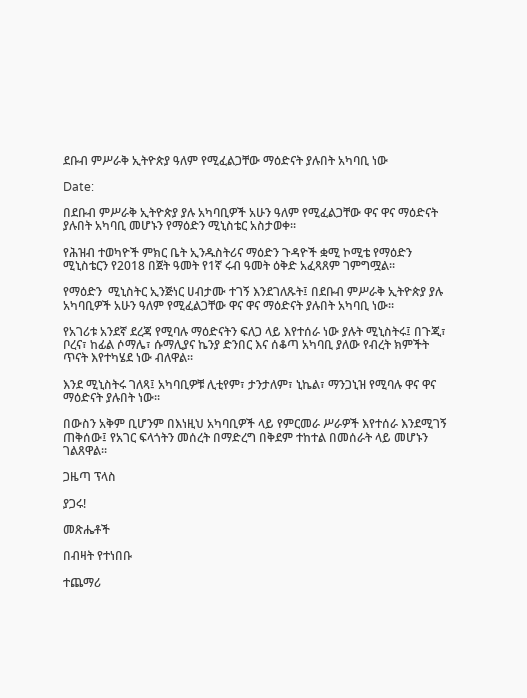ደቡብ ምሥራቅ ኢትዮጵያ ዓለም የሚፈልጋቸው ማዕድናት ያሉበት አካባቢ ነው

Date:

በደቡብ ምሥራቅ ኢትዮጵያ ያሉ አካባቢዎች አሁን ዓለም የሚፈልጋቸው ዋና ዋና ማዕድናት ያሉበት አካባቢ መሆኑን የማዕድን ሚኒስቴር አስታወቀ፡፡

የሕዝብ ተወካዮች ምክር ቤት ኢንዱስትሪና ማዕድን ጉዳዮች ቋሚ ኮሚቴ የማዕድን ሚኒስቴርን የ2018 በጀት ዓመት የ1ኛ ሩብ ዓመት ዕቅድ አፈጻጸም ገምግሟል፡፡

የማዕድን  ሚኒስትር ኢንጅነር ሀብታሙ ተገኝ እንደገለጹት፤ በደቡብ ምሥራቅ ኢትዮጵያ ያሉ አካባቢዎች አሁን ዓለም የሚፈልጋቸው ዋና ዋና ማዕድናት ያሉበት አካባቢ ነው፡፡

የአገሪቱ አንደኛ ደረጃ የሚባሉ ማዕድናትን ፍለጋ ላይ እየተሰራ ነው ያሉት ሚኒስትሩ፤ በጉጂ፣ ቦረና፣ ከፊል ሶማሌ፣ ሱማሊያና ኬንያ ድንበር እና ሰቆጣ አካባቢ ያለው የብረት ክምችት ጥናት እየተካሄደ ነው ብለዋል፡፡

እንደ ሚኒስትሩ ገለጻ፤ አካባቢዎቹ ሊቲየም፣ ታንታለም፣ ኒኬል፣ ማንጋኒዝ የሚባሉ ዋና ዋና ማዕድናት ያሉበት ነው፡፡

በውስን አቅም ቢሆንም በእነዚህ አካባቢዎች ላይ የምርመራ ሥራዎች እየተሰራ እንደሚገኝ ጠቅሰው፤ የአገር ፍላጎትን መሰረት በማድረግ በቅደም ተከተል በመሰራት ላይ መሆኑን ገልጸዋል፡፡

ጋዜጣ ፕላስ

ያጋሩ!

መጽሔቶች

በብዛት የተነበቡ

ተጨማሪ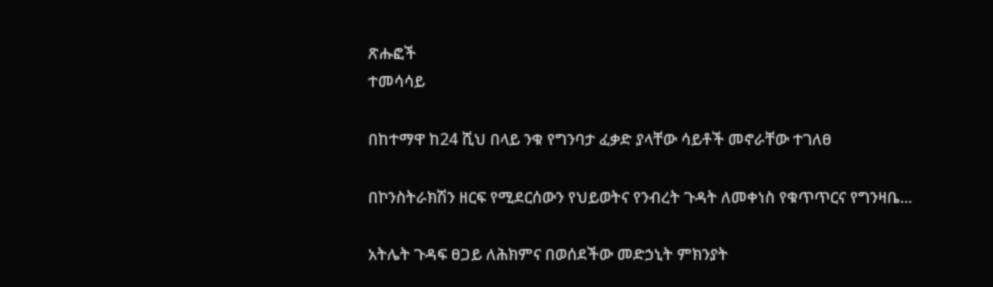ጽሑፎች
ተመሳሳይ

በከተማዋ ከ24 ሺህ በላይ ንቁ የግንባታ ፈቃድ ያላቸው ሳይቶች መኖራቸው ተገለፀ

በኮንስትራክሽን ዘርፍ የሚደርሰውን የህይወትና የንብረት ጉዳት ለመቀነስ የቁጥጥርና የግንዛቤ...

አትሌት ጉዳፍ ፀጋይ ለሕክምና በወሰደችው መድኃኒት ምክንያት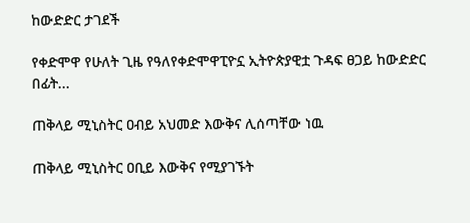ከውድድር ታገደች

የቀድሞዋ የሁለት ጊዜ የዓለየቀድሞዋፒዮኗ ኢትዮጵያዊቷ ጉዳፍ ፀጋይ ከውድድር በፊት...

ጠቅላይ ሚኒስትር ዐብይ አህመድ እውቅና ሊሰጣቸው ነዉ

ጠቅላይ ሚኒስትር ዐቢይ እውቅና የሚያገኙት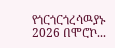የጎርጎርጎረሳዉያኑ 2026 በሞሮኮ...